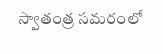స్వాతంత్ర సమరంలో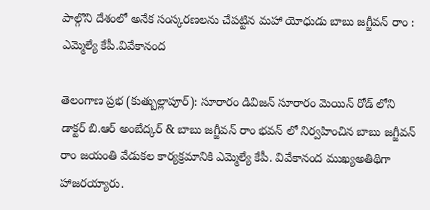పాల్గొని దేశంలో అనేక సంస్కరణలను చేపట్టిన మహా యోధుడు బాబు జగ్జీవన్ రాం : ఎమ్మెల్యే కేపీ.వివేకానంద

తెలంగాణ ప్రభ (కుత్బుల్లాపూర్): సూరారం డివిజన్ సూరారం మెయిన్ రోడ్ లోని డాక్టర్ బి.ఆర్ అంబేద్కర్ & బాబు జగ్జీవన్ రాం భవన్ లో నిర్వహించిన బాబు జగ్జీవన్ రాం జయంతి వేడుకల కార్యక్రమానికి ఎమ్మెల్యే కేపీ. వివేకానంద ముఖ్యఅతిథిగా హాజరయ్యారు.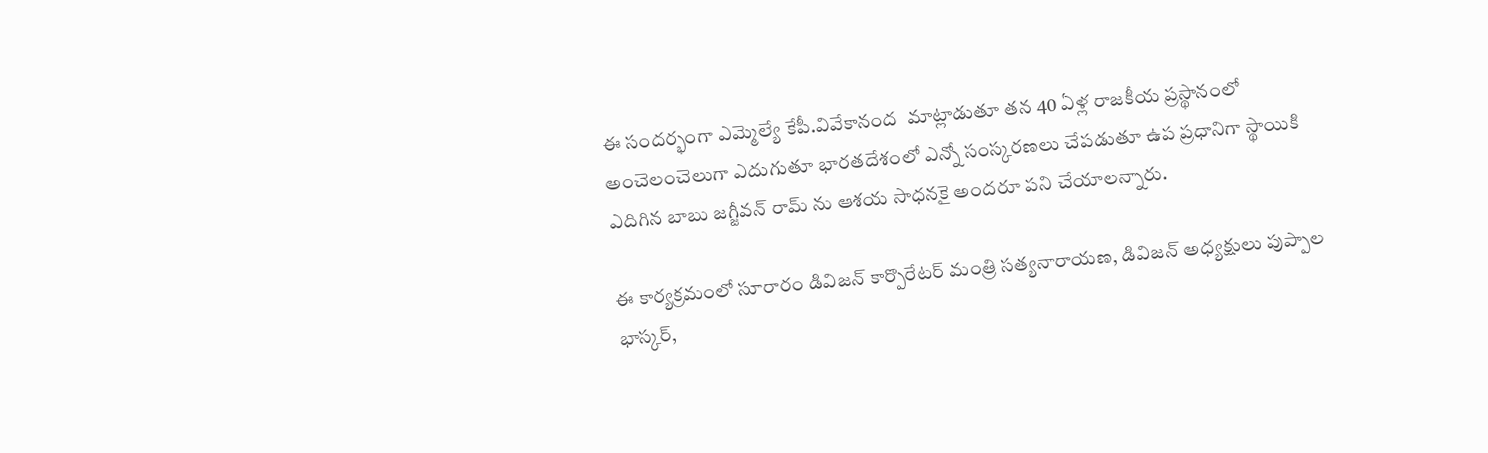ఈ సందర్భంగా ఎమ్మెల్యే కేపీ.వివేకానంద  మాట్లాడుతూ తన 40 ఏళ్ల రాజకీయ ప్రస్థానంలో అంచెలంచెలుగా ఎదుగుతూ భారతదేశంలో ఎన్నో సంస్కరణలు చేపడుతూ ఉప ప్రధానిగా స్థాయికి ఎదిగిన బాబు జగ్జీవన్ రామ్ ను ఆశయ సాధనకై అందరూ పని చేయాలన్నారు.

ఈ కార్యక్రమంలో సూరారం డివిజన్ కార్పొరేటర్ మంత్రి సత్యనారాయణ, డివిజన్ అధ్యక్షులు పుప్పాల భాస్కర్,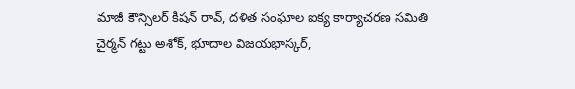మాజీ కౌన్సిలర్ కిషన్ రావ్, దళిత సంఘాల ఐక్య కార్యాచరణ సమితి చైర్మన్ గట్టు అశోక్, భూదాల విజయభాస్కర్,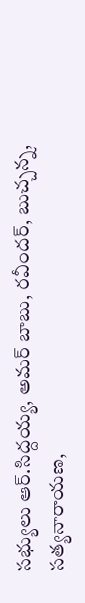సభ్యులు ఆర్.సిద్దయ్య, అమర్ బాబు, రవీందర్, బుచ్చన్న, సత్యనారాయణ,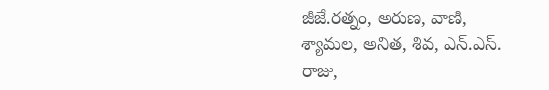జీజే.రత్నం, అరుణ, వాణి, శ్యామల, అనిత, శివ, ఎన్.ఎస్. రాజు,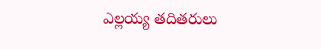ఎల్లయ్య తదితరులు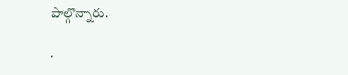పాల్గొన్నారు.

.